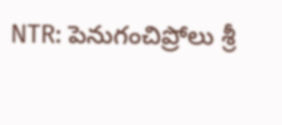NTR: పెనుగంచిప్రోలు శ్రీ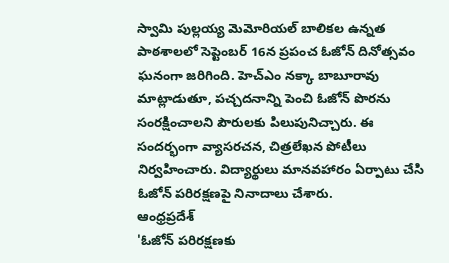స్వామి పుల్లయ్య మెమోరియల్ బాలికల ఉన్నత పాఠశాలలో సెప్టెంబర్ 16న ప్రపంచ ఓజోన్ దినోత్సవం ఘనంగా జరిగింది. హెచ్ఎం నక్కా బాబూరావు మాట్లాడుతూ, పచ్చదనాన్ని పెంచి ఓజోన్ పొరను సంరక్షించాలని పౌరులకు పిలుపునిచ్చారు. ఈ సందర్భంగా వ్యాసరచన, చిత్రలేఖన పోటీలు నిర్వహించారు. విద్యార్థులు మానవహారం ఏర్పాటు చేసి ఓజోన్ పరిరక్షణపై నినాదాలు చేశారు.
ఆంధ్రప్రదేశ్
'ఓజోన్ పరిరక్షణకు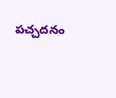పచ్చదనం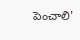పెంచాలి'